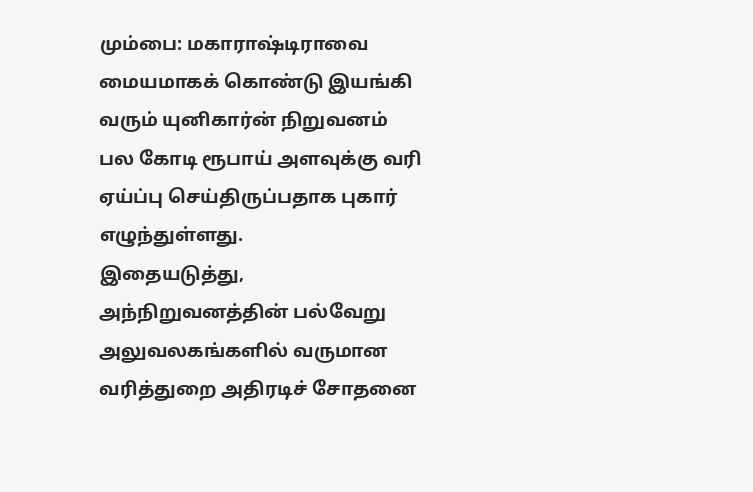மும்பை: மகாராஷ்டிராவை மையமாகக் கொண்டு இயங்கி வரும் யுனிகார்ன் நிறுவனம் பல கோடி ரூபாய் அளவுக்கு வரி ஏய்ப்பு செய்திருப்பதாக புகார் எழுந்துள்ளது.
இதையடுத்து, அந்நிறுவனத்தின் பல்வேறு அலுவலகங்களில் வருமான வரித்துறை அதிரடிச் சோதனை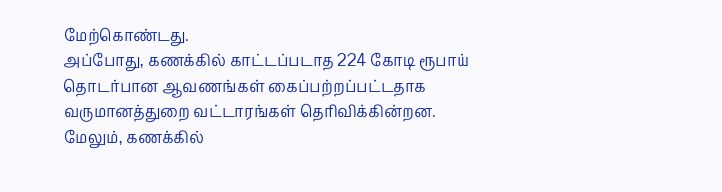மேற்கொண்டது.
அப்போது, கணக்கில் காட்டப்படாத 224 கோடி ரூபாய் தொடர்பான ஆவணங்கள் கைப்பற்றப்பட்டதாக வருமானத்துறை வட்டாரங்கள் தெரிவிக்கின்றன.
மேலும், கணக்கில்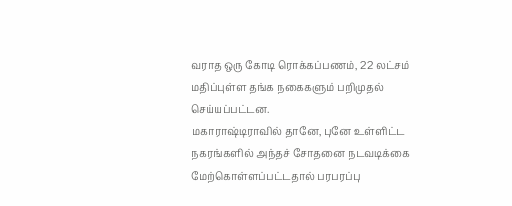வராத ஒரு கோடி ரொக்கப்பணம், 22 லட்சம் மதிப்புள்ள தங்க நகைகளும் பறிமுதல் செய்யப்பட்டன.
மகாராஷ்டிராவில் தானே, புனே உள்ளிட்ட நகரங்களில் அந்தச் சோதனை நடவடிக்கை மேற்கொள்ளப்பட்டதால் பரபரப்பு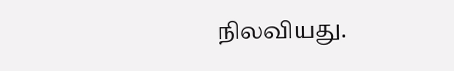நிலவியது.